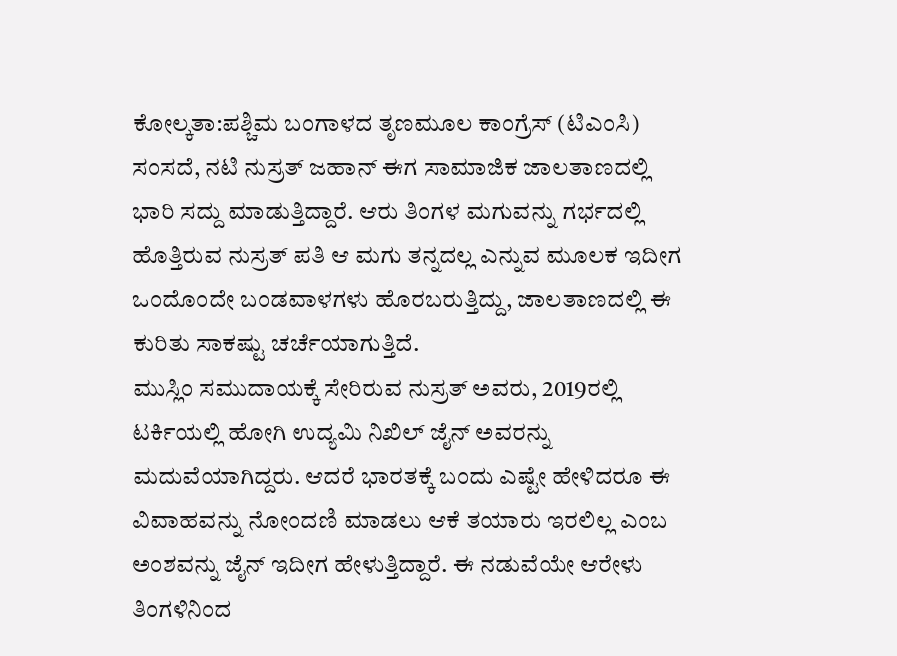ಕೋಲ್ಕತಾ:ಪಶ್ಚಿಮ ಬಂಗಾಳದ ತೃಣಮೂಲ ಕಾಂಗ್ರೆಸ್‌ (ಟಿಎಂಸಿ) ಸಂಸದೆ, ನಟಿ ನುಸ್ರತ್‌ ಜಹಾನ್‌ ಈಗ ಸಾಮಾಜಿಕ ಜಾಲತಾಣದಲ್ಲಿ ಭಾರಿ ಸದ್ದು ಮಾಡುತ್ತಿದ್ದಾರೆ. ಆರು ತಿಂಗಳ ಮಗುವನ್ನು ಗರ್ಭದಲ್ಲಿ ಹೊತ್ತಿರುವ ನುಸ್ರತ್‌ ಪತಿ ಆ ಮಗು ತನ್ನದಲ್ಲ ಎನ್ನುವ ಮೂಲಕ ಇದೀಗ ಒಂದೊಂದೇ ಬಂಡವಾಳಗಳು ಹೊರಬರುತ್ತಿದ್ದು, ಜಾಲತಾಣದಲ್ಲಿ ಈ ಕುರಿತು ಸಾಕಷ್ಟು ಚರ್ಚೆಯಾಗುತ್ತಿದೆ.
ಮುಸ್ಲಿಂ ಸಮುದಾಯಕ್ಕೆ ಸೇರಿರುವ ನುಸ್ರತ್‌ ಅವರು, 2019ರಲ್ಲಿ ಟರ್ಕಿಯಲ್ಲಿ ಹೋಗಿ ಉದ್ಯಮಿ ನಿಖಿಲ್‌ ಜೈನ್‌ ಅವರನ್ನು ಮದುವೆಯಾಗಿದ್ದರು. ಆದರೆ ಭಾರತಕ್ಕೆ ಬಂದು ಎಷ್ಟೇ ಹೇಳಿದರೂ ಈ ವಿವಾಹವನ್ನು ನೋಂದಣಿ ಮಾಡಲು ಆಕೆ ತಯಾರು ಇರಲಿಲ್ಲ ಎಂಬ ಅಂಶವನ್ನು ಜೈನ್‌ ಇದೀಗ ಹೇಳುತ್ತಿದ್ದಾರೆ. ಈ ನಡುವೆಯೇ ಆರೇಳು ತಿಂಗಳಿನಿಂದ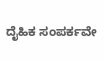ದೈಹಿಕ ಸಂಪರ್ಕವೇ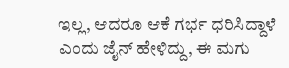ಇಲ್ಲ, ಆದರೂ ಆಕೆ ಗರ್ಭ ಧರಿಸಿದ್ದಾಳೆ ಎಂದು ಜೈನ್‌ ಹೇಳಿದ್ದು, ಈ ಮಗು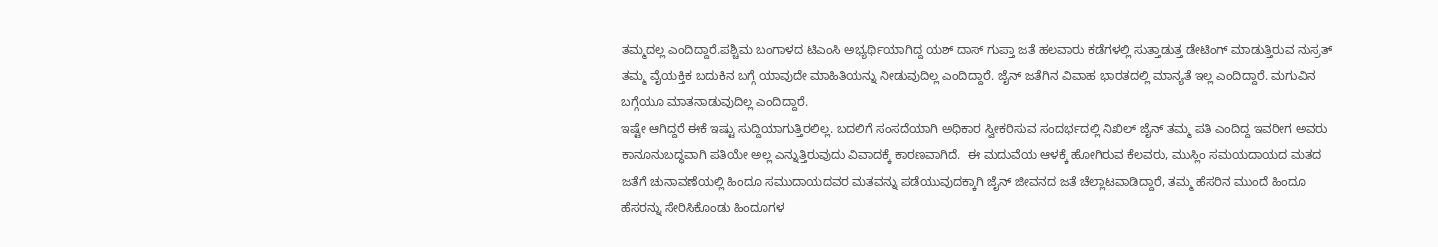ತಮ್ಮದಲ್ಲ ಎಂದಿದ್ದಾರೆ.ಪಶ್ಚಿಮ ಬಂಗಾಳದ ಟಿಎಂಸಿ ಅಭ್ಯರ್ಥಿಯಾಗಿದ್ದ ಯಶ್‌ ದಾಸ್ ಗುಪ್ತಾ ಜತೆ ಹಲವಾರು ಕಡೆಗಳಲ್ಲಿ ಸುತ್ತಾಡುತ್ತ ಡೇಟಿಂಗ್‌ ಮಾಡುತ್ತಿರುವ ನುಸ್ರತ್‌ ತಮ್ಮ ವೈಯಕ್ತಿಕ ಬದುಕಿನ ಬಗ್ಗೆ ಯಾವುದೇ ಮಾಹಿತಿಯನ್ನು ನೀಡುವುದಿಲ್ಲ ಎಂದಿದ್ದಾರೆ. ಜೈನ್‌ ಜತೆಗಿನ ವಿವಾಹ ಭಾರತದಲ್ಲಿ ಮಾನ್ಯತೆ ಇಲ್ಲ ಎಂದಿದ್ದಾರೆ. ಮಗುವಿನ ಬಗ್ಗೆಯೂ ಮಾತನಾಡುವುದಿಲ್ಲ ಎಂದಿದ್ದಾರೆ.
ಇಷ್ಟೇ ಆಗಿದ್ದರೆ ಈಕೆ ಇಷ್ಟು ಸುದ್ದಿಯಾಗುತ್ತಿರಲಿಲ್ಲ. ಬದಲಿಗೆ ಸಂಸದೆಯಾಗಿ ಅಧಿಕಾರ ಸ್ವೀಕರಿಸುವ ಸಂದರ್ಭದಲ್ಲಿ ನಿಖಿಲ್‌ ಜೈನ್‌ ತಮ್ಮ ಪತಿ ಎಂದಿದ್ದ ಇವರೀಗ ಅವರು ಕಾನೂನುಬದ್ಧವಾಗಿ ಪತಿಯೇ ಅಲ್ಲ ಎನ್ನುತ್ತಿರುವುದು ವಿವಾದಕ್ಕೆ ಕಾರಣವಾಗಿದೆ.  ಈ ಮದುವೆಯ ಆಳಕ್ಕೆ ಹೋಗಿರುವ ಕೆಲವರು, ಮುಸ್ಲಿಂ ಸಮಯದಾಯದ ಮತದ ಜತೆಗೆ ಚುನಾವಣೆಯಲ್ಲಿ ಹಿಂದೂ ಸಮುದಾಯದವರ ಮತವನ್ನು ಪಡೆಯುವುದಕ್ಕಾಗಿ ಜೈನ್‌ ಜೀವನದ ಜತೆ ಚೆಲ್ಲಾಟವಾಡಿದ್ದಾರೆ, ತಮ್ಮ ಹೆಸರಿನ ಮುಂದೆ ಹಿಂದೂ ಹೆಸರನ್ನು ಸೇರಿಸಿಕೊಂಡು ಹಿಂದೂಗಳ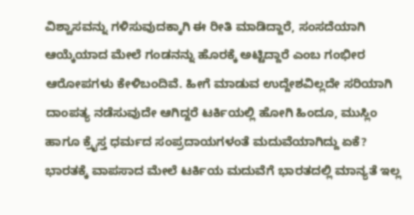ವಿಶ್ವಾಸವನ್ನು ಗಳಿಸುವುದಕ್ಕಾಗಿ ಈ ರೀತಿ ಮಾಡಿದ್ದಾರೆ, ಸಂಸದೆಯಾಗಿ ಆಯ್ಕೆಯಾದ ಮೇಲೆ ಗಂಡನನ್ನು ಹೊರಕ್ಕೆ ಅಟ್ಟಿದ್ದಾರೆ ಎಂಬ ಗಂಭೀರ ಆರೋಪಗಳು ಕೇಳಿಬಂದಿವೆ. ಹೀಗೆ ಮಾಡುವ ಉದ್ದೇಶವಿಲ್ಲದೇ ಸರಿಯಾಗಿ ದಾಂಪತ್ಯ ನಡೆಸುವುದೇ ಆಗಿದ್ದರೆ ಟರ್ಕಿಯಲ್ಲಿ ಹೋಗಿ ಹಿಂದೂ, ಮುಸ್ಲಿಂ ಹಾಗೂ ಕ್ರೈಸ್ತ ಧರ್ಮದ ಸಂಪ್ರದಾಯಗಳಂತೆ ಮದುವೆಯಾಗಿದ್ದು ಏಕೆ? ಭಾರತಕ್ಕೆ ವಾಪಸಾದ ಮೇಲೆ ಟರ್ಕಿಯ ಮದುವೆಗೆ ಭಾರತದಲ್ಲಿ ಮಾನ್ಯತೆ ಇಲ್ಲ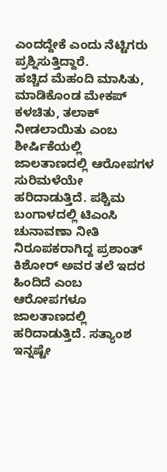ಎಂದದ್ದೇಕೆ ಎಂದು ನೆಟ್ಟಿಗರು ಪ್ರಶ್ನಿಸುತ್ತಿದ್ದಾರೆ.
ಹಚ್ಚಿದ ಮೆಹಂದಿ ಮಾಸಿತು, ಮಾಡಿಕೊಂಡ ಮೇಕಪ್‌ ಕಳಚಿತು, ತಲಾಕ್‌ ನೀಡಲಾಯಿತು ಎಂಬ ಶೀರ್ಷಿಕೆಯಲ್ಲಿ ಜಾಲತಾಣದಲ್ಲಿ ಆರೋಪಗಳ ಸುರಿಮಳೆಯೇ ಹರಿದಾಡುತ್ತಿದೆ. ಪಶ್ಚಿಮ ಬಂಗಾಳದಲ್ಲಿ ಟಿಎಂಸಿ ಚುನಾವಣಾ ನೀತಿ ನಿರೂಪಕರಾಗಿದ್ದ ಪ್ರಶಾಂತ್ ಕಿಶೋರ್ ಅವರ ತಲೆ ಇದರ ಹಿಂದಿದೆ ಎಂಬ ಆರೋಪಗಳೂ ಜಾಲತಾಣದಲ್ಲಿ ಹರಿದಾಡುತ್ತಿದೆ. ಸತ್ಯಾಂಶ ಇನ್ನಷ್ಟೇ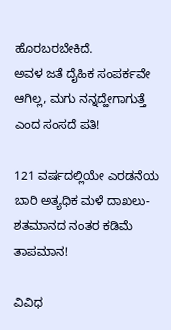ಹೊರಬರಬೇಕಿದೆ.
ಅವಳ ಜತೆ ದೈಹಿಕ ಸಂಪರ್ಕವೇ ಆಗಿಲ್ಲ, ಮಗು ನನ್ನದ್ಹೇಗಾಗುತ್ತೆ ಎಂದ ಸಂಸದೆ ಪತಿ!

121 ವರ್ಷದಲ್ಲಿಯೇ ಎರಡನೆಯ ಬಾರಿ ಅತ್ಯಧಿಕ ಮಳೆ ದಾಖಲು- ಶತಮಾನದ ನಂತರ ಕಡಿಮೆ ತಾಪಮಾನ!

ವಿವಿಧ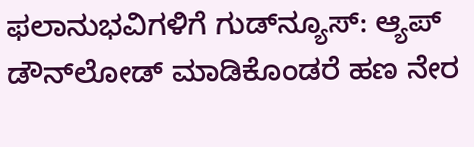ಫಲಾನುಭವಿಗಳಿಗೆ ಗುಡ್‌ನ್ಯೂಸ್‌: ಆ್ಯಪ್‌ ಡೌನ್‌ಲೋಡ್‌ ಮಾಡಿಕೊಂಡರೆ ಹಣ ನೇರ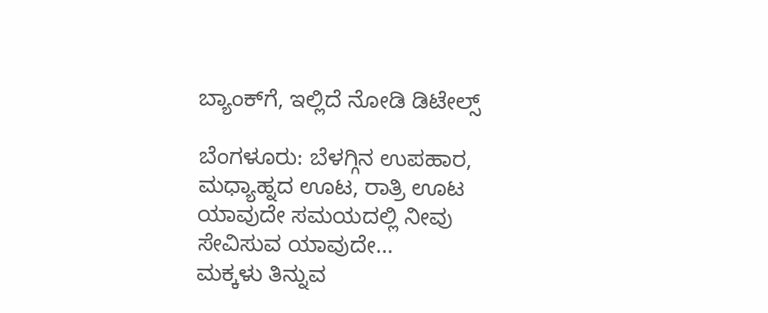ಬ್ಯಾಂಕ್‌ಗೆ, ಇಲ್ಲಿದೆ ನೋಡಿ ಡಿಟೇಲ್ಸ್‌

ಬೆಂಗಳೂರು: ಬೆಳಗ್ಗಿನ ಉಪಹಾರ, ಮಧ್ಯಾಹ್ನದ ಊಟ, ರಾತ್ರಿ ಊಟ ಯಾವುದೇ ಸಮಯದಲ್ಲಿ ನೀವು ಸೇವಿಸುವ ಯಾವುದೇ…
ಮಕ್ಕಳು ತಿನ್ನುವ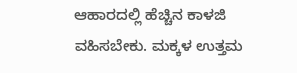ಆಹಾರದಲ್ಲಿ ಹೆಚ್ಚಿನ ಕಾಳಜಿ ವಹಿಸಬೇಕು. ಮಕ್ಕಳ ಉತ್ತಮ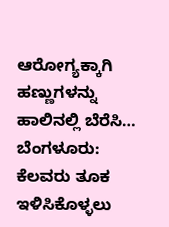ಆರೋಗ್ಯಕ್ಕಾಗಿ ಹಣ್ಣುಗಳನ್ನು ಹಾಲಿನಲ್ಲಿ ಬೆರೆಸಿ…
ಬೆಂಗಳೂರು: ಕೆಲವರು ತೂಕ ಇಳಿಸಿಕೊಳ್ಳಲು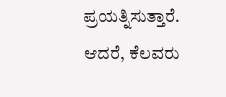ಪ್ರಯತ್ನಿಸುತ್ತಾರೆ. ಆದರೆ, ಕೆಲವರು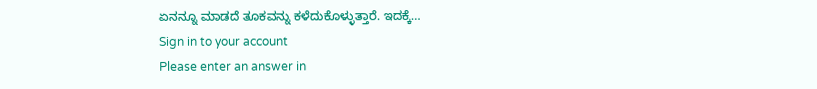ಏನನ್ನೂ ಮಾಡದೆ ತೂಕವನ್ನು ಕಳೆದುಕೊಳ್ಳುತ್ತಾರೆ. ಇದಕ್ಕೆ…
Sign in to your account
Please enter an answer in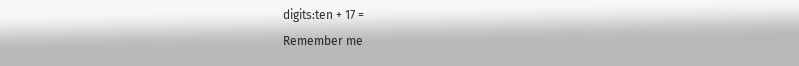digits:ten + 17 =
Remember me